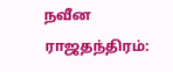நவீன ராஜதந்திரம்: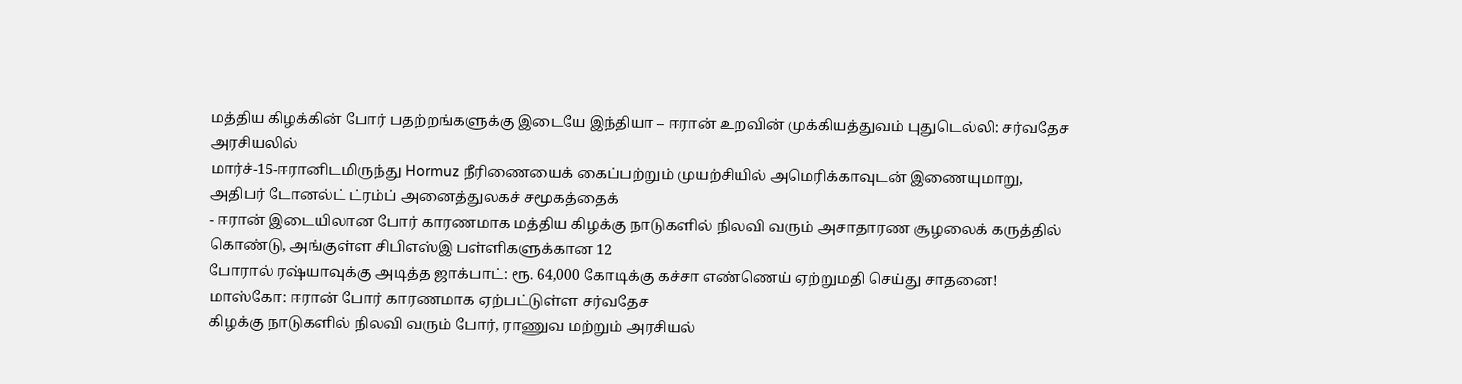மத்திய கிழக்கின் போர் பதற்றங்களுக்கு இடையே இந்தியா – ஈரான் உறவின் முக்கியத்துவம் புதுடெல்லி: சர்வதேச அரசியலில்
மார்ச்-15-ஈரானிடமிருந்து Hormuz நீரிணையைக் கைப்பற்றும் முயற்சியில் அமெரிக்காவுடன் இணையுமாறு, அதிபர் டோனல்ட் ட்ரம்ப் அனைத்துலகச் சமூகத்தைக்
- ஈரான் இடையிலான போர் காரணமாக மத்திய கிழக்கு நாடுகளில் நிலவி வரும் அசாதாரண சூழலைக் கருத்தில் கொண்டு, அங்குள்ள சிபிஎஸ்இ பள்ளிகளுக்கான 12
போரால் ரஷ்யாவுக்கு அடித்த ஜாக்பாட்: ரூ. 64,000 கோடிக்கு கச்சா எண்ணெய் ஏற்றுமதி செய்து சாதனை! மாஸ்கோ: ஈரான் போர் காரணமாக ஏற்பட்டுள்ள சர்வதேச
கிழக்கு நாடுகளில் நிலவி வரும் போர், ராணுவ மற்றும் அரசியல்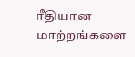ரீதியான மாற்றங்களை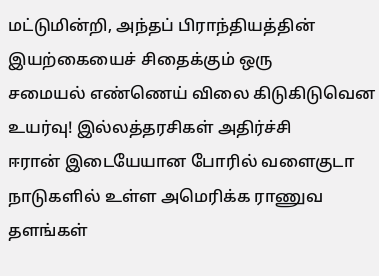மட்டுமின்றி, அந்தப் பிராந்தியத்தின் இயற்கையைச் சிதைக்கும் ஒரு
சமையல் எண்ணெய் விலை கிடுகிடுவென உயர்வு! இல்லத்தரசிகள் அதிர்ச்சி
ஈரான் இடையேயான போரில் வளைகுடா நாடுகளில் உள்ள அமெரிக்க ராணுவ தளங்கள்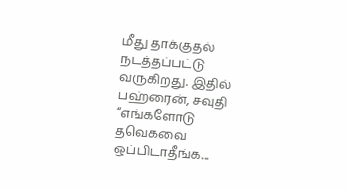மீது தாக்குதல் நடத்தப்பட்டு வருகிறது. இதில் பஹ்ரைன், சவுதி
“எங்களோடு தவெகவை ஒப்பிடாதீங்க...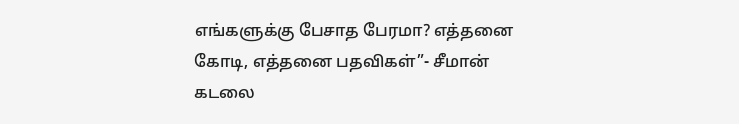எங்களுக்கு பேசாத பேரமா? எத்தனை கோடி, எத்தனை பதவிகள்”- சீமான்
கடலை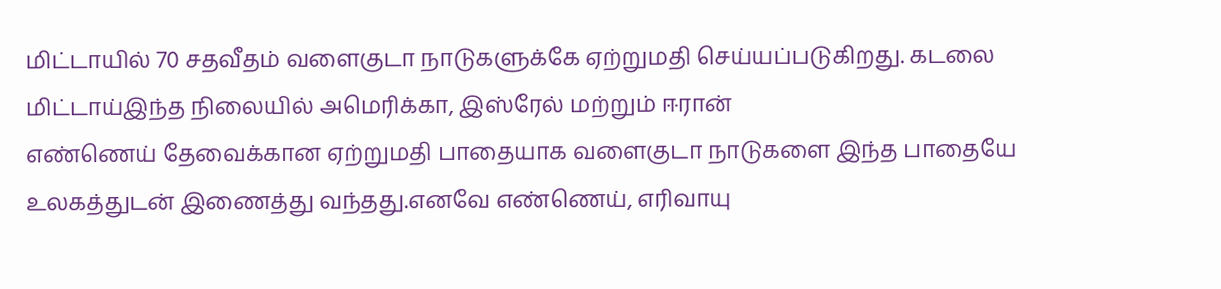மிட்டாயில் 70 சதவீதம் வளைகுடா நாடுகளுக்கே ஏற்றுமதி செய்யப்படுகிறது. கடலை மிட்டாய்இந்த நிலையில் அமெரிக்கா, இஸ்ரேல் மற்றும் ஈரான்
எண்ணெய் தேவைக்கான ஏற்றுமதி பாதையாக வளைகுடா நாடுகளை இந்த பாதையே உலகத்துடன் இணைத்து வந்தது.எனவே எண்ணெய், எரிவாயு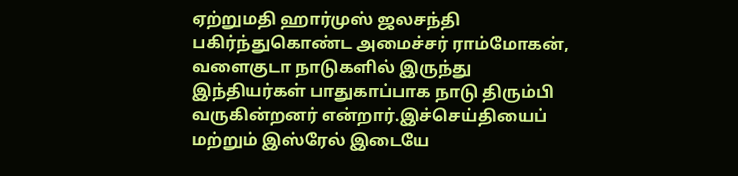ஏற்றுமதி ஹார்முஸ் ஜலசந்தி
பகிர்ந்துகொண்ட அமைச்சர் ராம்மோகன், வளைகுடா நாடுகளில் இருந்து இந்தியர்கள் பாதுகாப்பாக நாடு திரும்பி வருகின்றனர் என்றார்.இச்செய்தியைப்
மற்றும் இஸ்ரேல் இடையே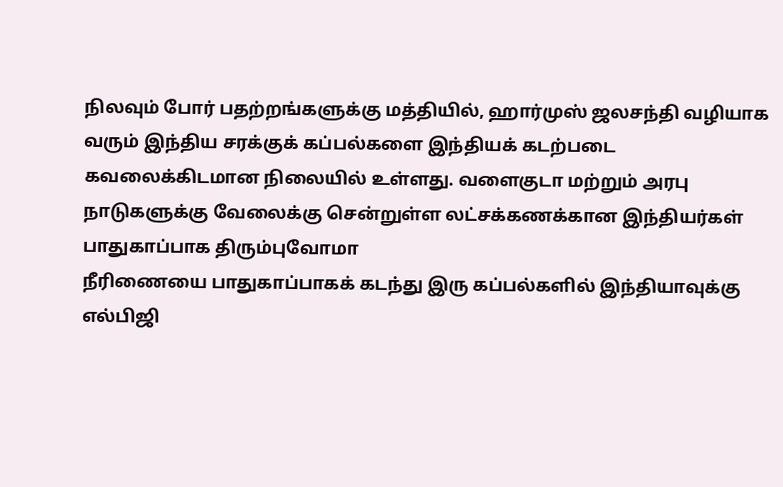நிலவும் போர் பதற்றங்களுக்கு மத்தியில், ஹார்முஸ் ஜலசந்தி வழியாக வரும் இந்திய சரக்குக் கப்பல்களை இந்தியக் கடற்படை
கவலைக்கிடமான நிலையில் உள்ளது. வளைகுடா மற்றும் அரபு நாடுகளுக்கு வேலைக்கு சென்றுள்ள லட்சக்கணக்கான இந்தியர்கள் பாதுகாப்பாக திரும்புவோமா
நீரிணையை பாதுகாப்பாகக் கடந்து இரு கப்பல்களில் இந்தியாவுக்கு எல்பிஜி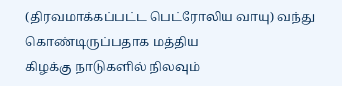(திரவமாக்கப்பட்ட பெட்ரோலிய வாயு) வந்து கொண்டிருப்பதாக மத்திய
கிழக்கு நாடுகளில் நிலவும்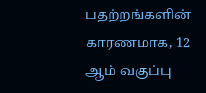பதற்றங்களின் காரணமாக, 12 ஆம் வகுப்பு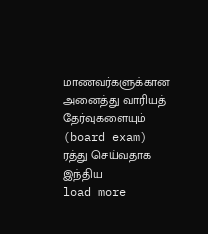மாணவர்களுக்கான அனைத்து வாரியத் தேர்வுகளையும் (board exam) ரத்து செய்வதாக இந்திய
load more